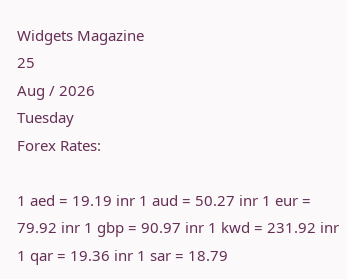Widgets Magazine
25
Aug / 2026
Tuesday
Forex Rates:

1 aed = 19.19 inr 1 aud = 50.27 inr 1 eur = 79.92 inr 1 gbp = 90.97 inr 1 kwd = 231.92 inr 1 qar = 19.36 inr 1 sar = 18.79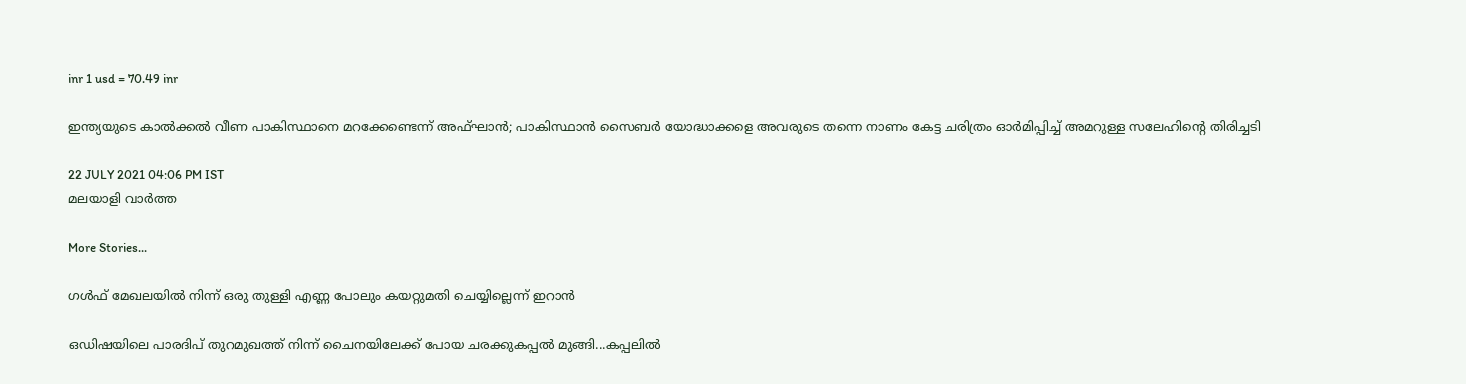inr 1 usd = 70.49 inr

ഇന്ത്യയുടെ കാൽക്കൽ വീണ പാകിസ്ഥാനെ മറക്കേണ്ടെന്ന് അഫ്ഘാൻ; പാകിസ്ഥാൻ സൈബർ യോദ്ധാക്കളെ അവരുടെ തന്നെ നാണം കേട്ട ചരിത്രം ഓർമിപ്പിച്ച് അമറുള്ള സലേഹിന്റെ തിരിച്ചടി

22 JULY 2021 04:06 PM IST
മലയാളി വാര്‍ത്ത

More Stories...

ഗള്‍ഫ് മേഖലയില്‍ നിന്ന് ഒരു തുള്ളി എണ്ണ പോലും കയറ്റുമതി ചെയ്യില്ലെന്ന് ഇറാന്‍

ഒഡിഷയിലെ പാരദിപ് തുറമുഖത്ത് നിന്ന് ചൈനയിലേക്ക് പോയ ചരക്കുകപ്പൽ മുങ്ങി...കപ്പലിൽ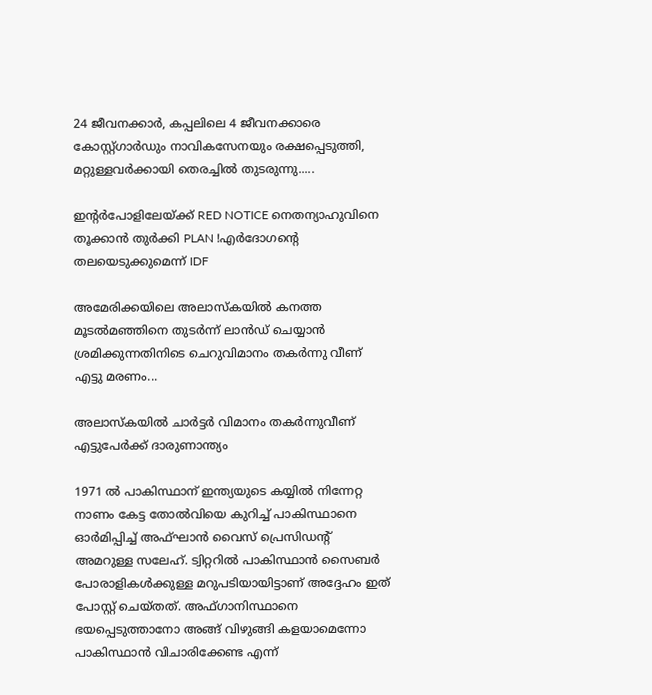24 ജീവനക്കാർ, കപ്പലിലെ 4 ജീവനക്കാരെ കോസ്റ്റ്ഗാ‌ർഡും നാവികസേനയും രക്ഷപ്പെടുത്തി, മറ്റുള്ളവർക്കായി തെരച്ചിൽ തുടരുന്നു.....

ഇന്റർപോളിലേയ്ക്ക് RED NOTICE നെതന്യാഹുവിനെ തൂക്കാൻ തുർക്കി PLAN !എർദോഗന്റെ തലയെടുക്കുമെന്ന് IDF

അമേരിക്കയിലെ അലാസ്കയിൽ കനത്ത മൂടൽമഞ്ഞിനെ തുടർന്ന് ലാൻഡ് ചെയ്യാൻ ശ്രമിക്കുന്നതിനിടെ ചെറുവിമാനം തകർന്നു വീണ് എട്ടു മരണം...

അലാസ്‌കയില്‍ ചാര്‍ട്ടര്‍ വിമാനം തകര്‍ന്നുവീണ് എട്ടുപേര്‍ക്ക് ദാരുണാന്ത്യം

1971 ൽ പാകിസ്ഥാന് ഇന്ത്യയുടെ കയ്യിൽ നിന്നേറ്റ നാണം കേട്ട തോൽവിയെ കുറിച്ച് പാകിസ്ഥാനെ ഓർമിപ്പിച്ച് അഫ്ഘാൻ വൈസ് പ്രെസിഡന്റ് അമറുള്ള സലേഹ്. ട്വിറ്ററിൽ പാകിസ്ഥാൻ സൈബർ പോരാളികൾക്കുള്ള മറുപടിയായിട്ടാണ് അദ്ദേഹം ഇത് പോസ്റ്റ് ചെയ്തത്. അഫ്ഗാനിസ്ഥാനെ ഭയപ്പെടുത്താനോ അങ്ങ് വിഴുങ്ങി കളയാമെന്നോ പാകിസ്ഥാൻ വിചാരിക്കേണ്ട എന്ന്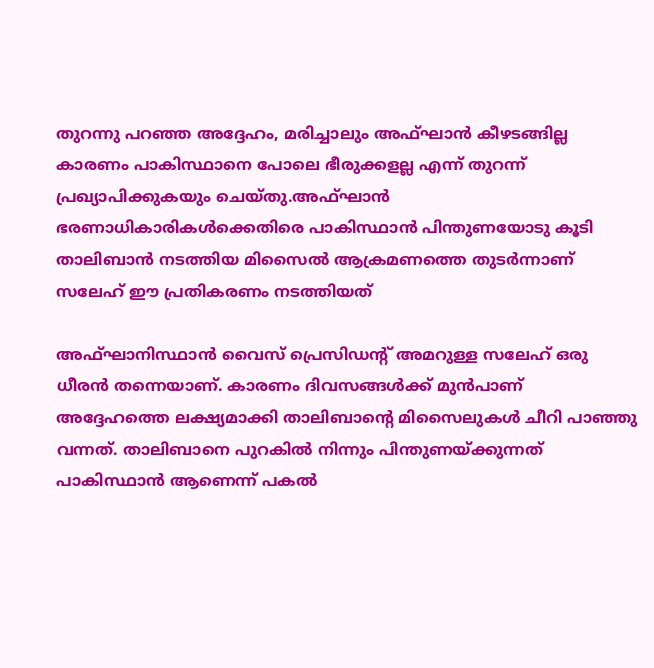തുറന്നു പറഞ്ഞ അദ്ദേഹം, മരിച്ചാലും അഫ്ഘാൻ കീഴടങ്ങില്ല കാരണം പാകിസ്ഥാനെ പോലെ ഭീരുക്കളല്ല എന്ന് തുറന്ന് പ്രഖ്യാപിക്കുകയും ചെയ്തു.അഫ്ഘാൻ ഭരണാധികാരികൾക്കെതിരെ പാകിസ്ഥാൻ പിന്തുണയോടു കൂടി താലിബാൻ നടത്തിയ മിസൈൽ ആക്രമണത്തെ തുടർന്നാണ് സലേഹ് ഈ പ്രതികരണം നടത്തിയത്

അഫ്ഘാനിസ്ഥാൻ വൈസ് പ്രെസിഡന്റ് അമറുള്ള സലേഹ് ഒരു ധീരൻ തന്നെയാണ്. കാരണം ദിവസങ്ങൾക്ക് മുൻപാണ് അദ്ദേഹത്തെ ലക്ഷ്യമാക്കി താലിബാന്റെ മിസൈലുകൾ ചീറി പാഞ്ഞു വന്നത്. താലിബാനെ പുറകിൽ നിന്നും പിന്തുണയ്ക്കുന്നത് പാകിസ്ഥാൻ ആണെന്ന് പകൽ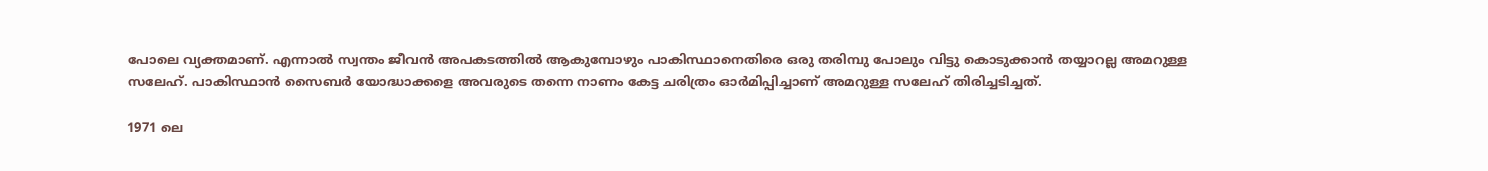പോലെ വ്യക്തമാണ്. എന്നാൽ സ്വന്തം ജീവൻ അപകടത്തിൽ ആകുമ്പോഴും പാകിസ്ഥാനെതിരെ ഒരു തരിമ്പു പോലും വിട്ടു കൊടുക്കാൻ തയ്യാറല്ല അമറുള്ള സലേഹ്. പാകിസ്ഥാൻ സൈബർ യോദ്ധാക്കളെ അവരുടെ തന്നെ നാണം കേട്ട ചരിത്രം ഓർമിപ്പിച്ചാണ് അമറുള്ള സലേഹ് തിരിച്ചടിച്ചത്.

1971 ലെ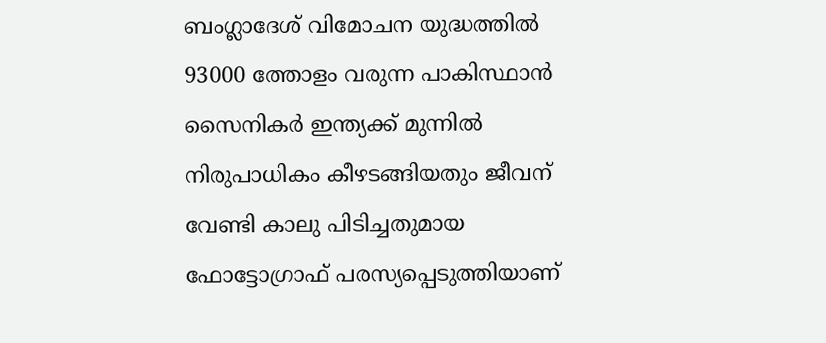ബംഗ്ലാദേശ് വിമോചന യുദ്ധത്തിൽ 93000 ത്തോളം വരുന്ന പാകിസ്ഥാൻ സൈനികർ ഇന്ത്യക്ക് മുന്നിൽ നിരുപാധികം കീഴടങ്ങിയതും ജീവന് വേണ്ടി കാലു പിടിച്ചതുമായ ഫോട്ടോഗ്രാഫ് പരസ്യപ്പെടുത്തിയാണ്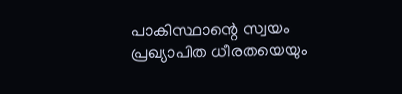പാകിസ്ഥാന്റെ സ്വയം പ്രഖ്യാപിത ധീരതയെയും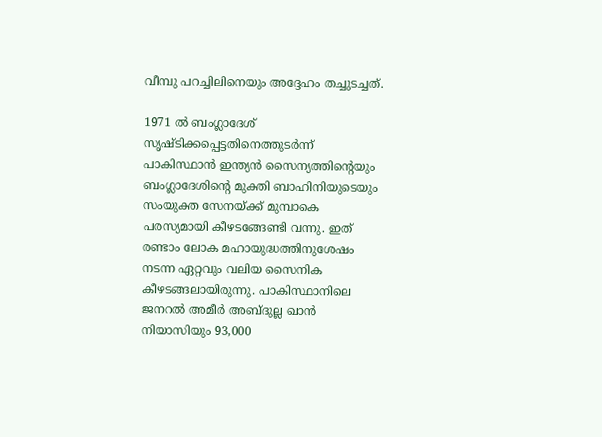വീമ്പു പറച്ചിലിനെയും അദ്ദേഹം തച്ചുടച്ചത്.

1971 ൽ ബംഗ്ലാദേശ് സൃഷ്ടിക്കപ്പെട്ടതിനെത്തുടർന്ന് പാകിസ്ഥാൻ ഇന്ത്യൻ സൈന്യത്തിന്റെയും ബംഗ്ലാദേശിന്റെ മുക്തി ബാഹിനിയുടെയും സംയുക്ത സേനയ്ക്ക് മുമ്പാകെ പരസ്യമായി കീഴടങ്ങേണ്ടി വന്നു. ഇത് രണ്ടാം ലോക മഹായുദ്ധത്തിനുശേഷം നടന്ന ഏറ്റവും വലിയ സൈനിക കീഴടങ്ങലായിരുന്നു. പാകിസ്ഥാനിലെ ജനറൽ അമീർ അബ്ദുല്ല ഖാൻ നിയാസിയും 93,000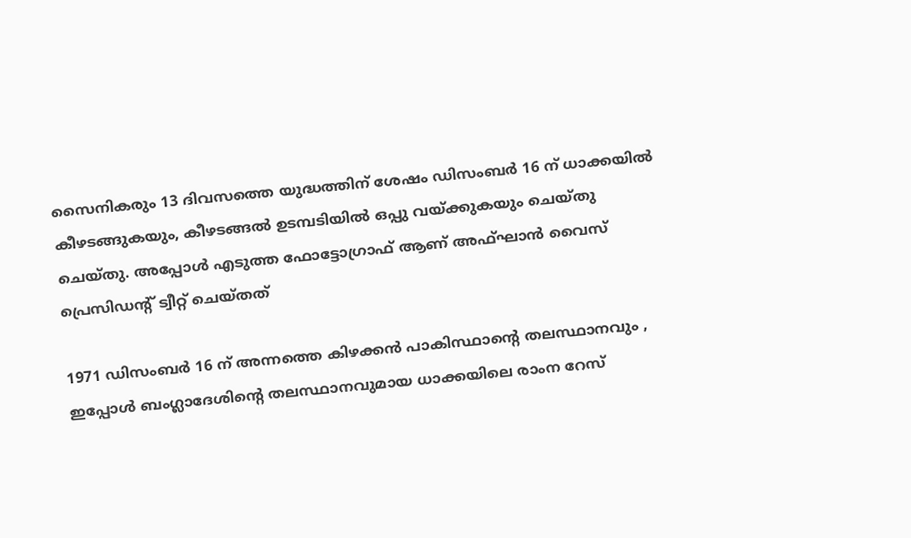സൈനികരും 13 ദിവസത്തെ യുദ്ധത്തിന് ശേഷം ഡിസംബർ 16 ന് ധാക്കയിൽ കീഴടങ്ങുകയും, കീഴടങ്ങൽ ഉടമ്പടിയിൽ ഒപ്പു വയ്ക്കുകയും ചെയ്തു ചെയ്തു. അപ്പോൾ എടുത്ത ഫോട്ടോഗ്രാഫ് ആണ് അഫ്ഘാൻ വൈസ് പ്രെസിഡന്റ് ട്വീറ്റ് ചെയ്തത്

1971 ഡിസംബർ 16 ന് അന്നത്തെ കിഴക്കൻ പാകിസ്ഥാന്റെ തലസ്ഥാനവും , ഇപ്പോൾ ബംഗ്ലാദേശിന്റെ തലസ്ഥാനവുമായ ധാക്കയിലെ രാംന റേസ്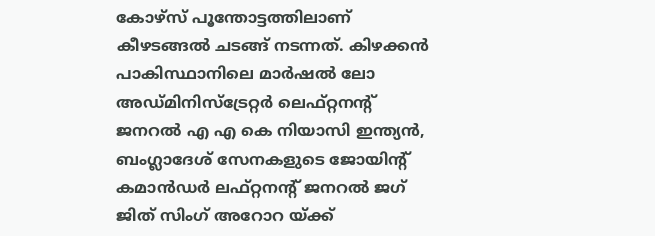കോഴ്‌സ് പൂന്തോട്ടത്തിലാണ് കീഴടങ്ങൽ ചടങ്ങ് നടന്നത്. കിഴക്കൻ പാകിസ്ഥാനിലെ മാർഷൽ ലോ അഡ്മിനിസ്ട്രേറ്റർ ലെഫ്റ്റനന്റ് ജനറൽ എ എ കെ നിയാസി ഇന്ത്യൻ, ബംഗ്ലാദേശ് സേനകളുടെ ജോയിന്റ് കമാൻഡർ ലഫ്റ്റനന്റ് ജനറൽ ജഗ് ജിത് സിംഗ് അറോറ യ്ക്ക്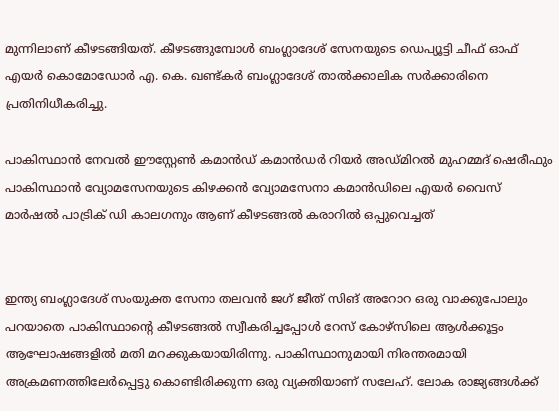മുന്നിലാണ് കീഴടങ്ങിയത്. കീഴടങ്ങുമ്പോൾ ബംഗ്ലാദേശ് സേനയുടെ ഡെപ്യൂട്ടി ചീഫ് ഓഫ് എയർ കൊമോഡോർ എ. കെ. ഖണ്ട്കർ ബംഗ്ലാദേശ് താൽക്കാലിക സർക്കാരിനെ പ്രതിനിധീകരിച്ചു.

പാകിസ്ഥാൻ നേവൽ ഈസ്റ്റേൺ കമാൻഡ് കമാൻഡർ റിയർ അഡ്മിറൽ മുഹമ്മദ് ഷെരീഫും പാകിസ്ഥാൻ വ്യോമസേനയുടെ കിഴക്കൻ വ്യോമസേനാ കമാൻഡിലെ എയർ വൈസ് മാർഷൽ പാട്രിക് ഡി കാലഗനും ആണ് കീഴടങ്ങൽ കരാറിൽ ഒപ്പുവെച്ചത്


ഇന്ത്യ ബംഗ്ലാദേശ് സംയുക്ത സേനാ തലവൻ ജഗ് ജീത് സിങ് അറോറ ഒരു വാക്കുപോലും പറയാതെ പാകിസ്ഥാന്റെ കീഴടങ്ങൽ സ്വീകരിച്ചപ്പോൾ റേസ് കോഴ്‌സിലെ ആൾക്കൂട്ടം ആഘോഷങ്ങളിൽ മതി മറക്കുകയായിരിന്നു. പാകിസ്ഥാനുമായി നിരന്തരമായി അക്രമണത്തിലേർപ്പെട്ടു കൊണ്ടിരിക്കുന്ന ഒരു വ്യക്തിയാണ് സലേഹ്. ലോക രാജ്യങ്ങൾക്ക്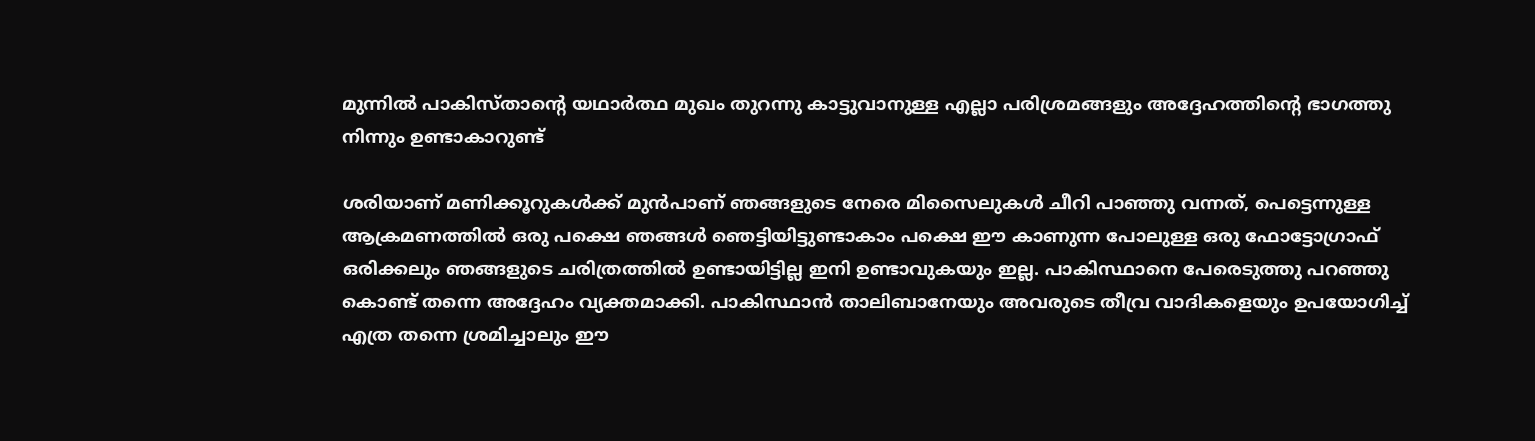മുന്നിൽ പാകിസ്താന്റെ യഥാർത്ഥ മുഖം തുറന്നു കാട്ടുവാനുള്ള എല്ലാ പരിശ്രമങ്ങളും അദ്ദേഹത്തിന്റെ ഭാഗത്തു നിന്നും ഉണ്ടാകാറുണ്ട്

ശരിയാണ് മണിക്കൂറുകൾക്ക് മുൻപാണ് ഞങ്ങളുടെ നേരെ മിസൈലുകൾ ചീറി പാഞ്ഞു വന്നത്, പെട്ടെന്നുള്ള ആക്രമണത്തിൽ ഒരു പക്ഷെ ഞങ്ങൾ ഞെട്ടിയിട്ടുണ്ടാകാം പക്ഷെ ഈ കാണുന്ന പോലുള്ള ഒരു ഫോട്ടോഗ്രാഫ് ഒരിക്കലും ഞങ്ങളുടെ ചരിത്രത്തിൽ ഉണ്ടായിട്ടില്ല ഇനി ഉണ്ടാവുകയും ഇല്ല. പാകിസ്ഥാനെ പേരെടുത്തു പറഞ്ഞു കൊണ്ട് തന്നെ അദ്ദേഹം വ്യക്തമാക്കി. പാകിസ്ഥാൻ താലിബാനേയും അവരുടെ തീവ്ര വാദികളെയും ഉപയോഗിച്ച് എത്ര തന്നെ ശ്രമിച്ചാലും ഈ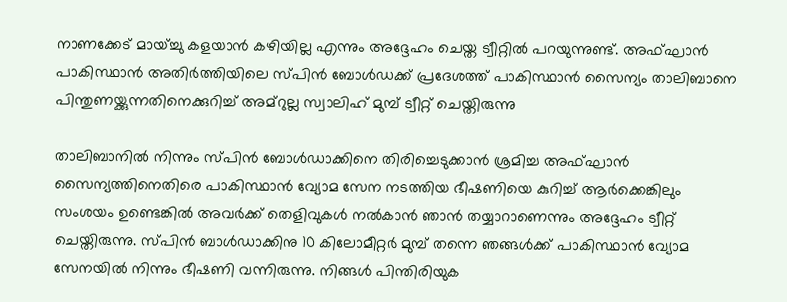നാണക്കേട് മായ്ച്ചു കളയാൻ കഴിയില്ല എന്നും അദ്ദേഹം ചെയ്ത ട്വീറ്റിൽ പറയുന്നുണ്ട്. അഫ്ഘാൻ പാകിസ്ഥാൻ അതിർത്തിയിലെ സ്പിൻ ബോൾഡക്ക് പ്രദേശത്ത് പാകിസ്ഥാൻ സൈന്യം താലിബാനെ പിന്തുണയ്ക്കുന്നതിനെക്കുറിച്ച് അമ്‌റുല്ല സ്വാലിഹ് മുമ്പ് ട്വീറ്റ് ചെയ്തിരുന്നു

താലിബാനിൽ നിന്നും സ്പിൻ ബോൾഡാക്കിനെ തിരിച്ചെടുക്കാൻ ശ്രമിച്ച അഫ്ഘാൻ സൈന്യത്തിനെതിരെ പാകിസ്ഥാൻ വ്യോമ സേന നടത്തിയ ഭീഷണിയെ കുറിച്ച് ആർക്കെങ്കിലും സംശയം ഉണ്ടെങ്കിൽ അവർക്ക് തെളിവുകൾ നൽകാൻ ഞാൻ തയ്യാറാണെന്നും അദ്ദേഹം ട്വീറ്റ് ചെയ്തിരുന്നു. സ്പിൻ ബാൾഡാക്കിനു 10 കിലോമീറ്റർ മുമ്പ് തന്നെ ഞങ്ങൾക്ക് പാകിസ്ഥാൻ വ്യോമ സേനയിൽ നിന്നും ഭീഷണി വന്നിരുന്നു. നിങ്ങൾ പിന്തിരിയുക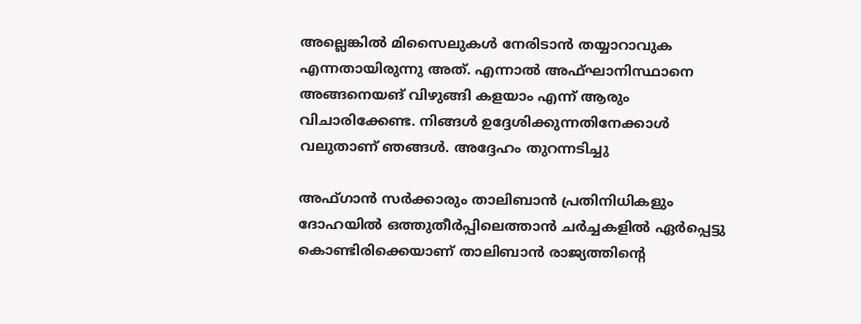അല്ലെങ്കിൽ മിസൈലുകൾ നേരിടാൻ തയ്യാറാവുക എന്നതായിരുന്നു അത്. എന്നാൽ അഫ്ഘാനിസ്ഥാനെ അങ്ങനെയങ് വിഴുങ്ങി കളയാം എന്ന് ആരും വിചാരിക്കേണ്ട. നിങ്ങൾ ഉദ്ദേശിക്കുന്നതിനേക്കാൾ വലുതാണ് ഞങ്ങൾ. അദ്ദേഹം തുറന്നടിച്ചു

അഫ്ഗാൻ സർക്കാരും താലിബാൻ പ്രതിനിധികളും ദോഹയിൽ ഒത്തുതീർപ്പിലെത്താൻ ചർച്ചകളിൽ ഏർപ്പെട്ടു കൊണ്ടിരിക്കെയാണ് താലിബാൻ രാജ്യത്തിന്റെ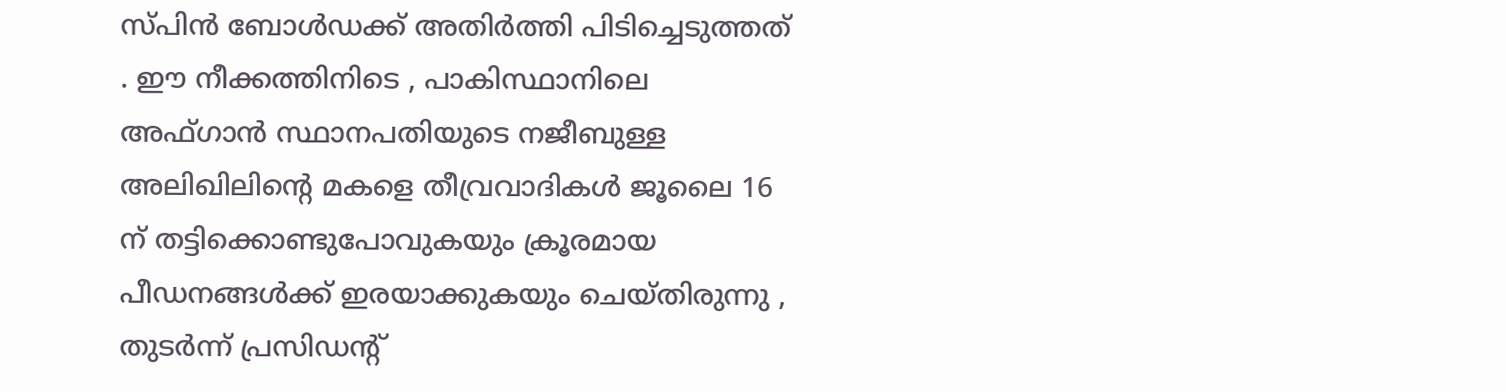സ്പിൻ ബോൾഡക്ക് അതിർത്തി പിടിച്ചെടുത്തത് . ഈ നീക്കത്തിനിടെ , പാകിസ്ഥാനിലെ അഫ്ഗാൻ സ്ഥാനപതിയുടെ നജീബുള്ള അലിഖിലിന്റെ മകളെ തീവ്രവാദികൾ ജൂലൈ 16 ന് തട്ടിക്കൊണ്ടുപോവുകയും ക്രൂരമായ പീഡനങ്ങൾക്ക് ഇരയാക്കുകയും ചെയ്തിരുന്നു , തുടർന്ന് പ്രസിഡന്റ്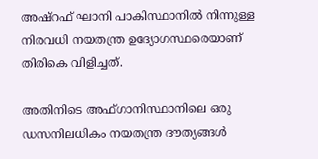അഷ്‌റഫ് ഘാനി പാകിസ്ഥാനിൽ നിന്നുള്ള നിരവധി നയതന്ത്ര ഉദ്യോഗസ്ഥരെയാണ് തിരികെ വിളിച്ചത്.

അതിനിടെ അഫ്ഗാനിസ്ഥാനിലെ ഒരു ഡസനിലധികം നയതന്ത്ര ദൗത്യങ്ങൾ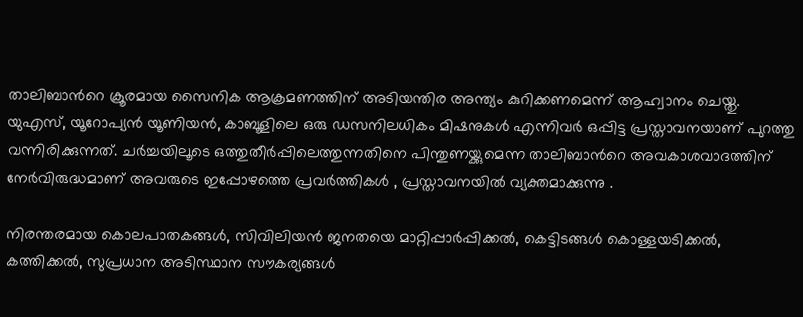താലിബാൻറെ ക്രൂരമായ സൈനിക ആക്രമണത്തിന് അടിയന്തിര അന്ത്യം കുറിക്കണമെന്ന് ആഹ്വാനം ചെയ്തു. യുഎസ്, യൂറോപ്യൻ യൂണിയൻ, കാബൂളിലെ ഒരു ഡസനിലധികം മിഷനുകൾ എന്നിവർ ഒപ്പിട്ട പ്രസ്താവനയാണ് പുറത്തു വന്നിരിക്കുന്നത്. ചർച്ചയിലൂടെ ഒത്തുതീർപ്പിലെത്തുന്നതിനെ പിന്തുണയ്ക്കുമെന്ന താലിബാൻറെ അവകാശവാദത്തിന് നേർവിരുദ്ധമാണ് അവരുടെ ഇപ്പോഴത്തെ പ്രവർത്തികൾ , പ്രസ്താവനയിൽ വ്യക്തമാക്കുന്നു .

നിരന്തരമായ കൊലപാതകങ്ങൾ, സിവിലിയൻ ജനതയെ മാറ്റിപ്പാർപ്പിക്കൽ, കെട്ടിടങ്ങൾ കൊള്ളയടിക്കൽ, കത്തിക്കൽ, സുപ്രധാന അടിസ്ഥാന സൗകര്യങ്ങൾ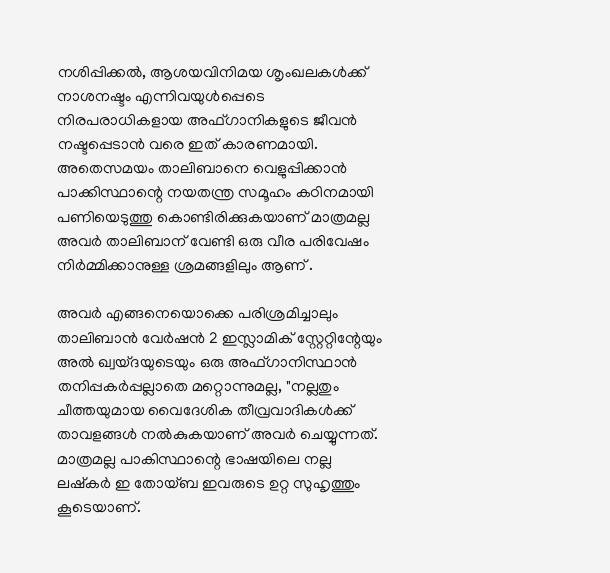നശിപ്പിക്കൽ, ആശയവിനിമയ ശൃംഖലകൾക്ക് നാശനഷ്ടം എന്നിവയുൾപ്പെടെ നിരപരാധികളായ അഫ്ഗാനികളുടെ ജീവൻ നഷ്ടപ്പെടാൻ വരെ ഇത് കാരണമായി. അതെസമയം താലിബാനെ വെളുപ്പിക്കാൻ പാക്കിസ്ഥാന്റെ നയതന്ത്ര സമൂഹം കഠിനമായി പണിയെടുത്തു കൊണ്ടിരിക്കുകയാണ് മാത്രമല്ല അവർ താലിബാന് വേണ്ടി ഒരു വീര പരിവേഷം നിർമ്മിക്കാനുള്ള ശ്രമങ്ങളിലും ആണ് .

അവർ എങ്ങനെയൊക്കെ പരിശ്രമിച്ചാലും താലിബാൻ വേർഷൻ 2 ഇസ്ലാമിക് സ്റ്റേറ്റിന്റേയും അൽ ഖ്വയ്‌ദയുടെയും ഒരു അഫ്ഗാനിസ്ഥാൻ തനിപ്പകർപ്പല്ലാതെ മറ്റൊന്നുമല്ല, "നല്ലതും ചീത്തയുമായ വൈദേശിക തീവ്രവാദികൾക്ക് താവളങ്ങൾ നൽകുകയാണ് അവർ ചെയ്യുന്നത്. മാത്രമല്ല പാകിസ്ഥാന്റെ ഭാഷയിലെ നല്ല ലഷ്കർ ഇ തോയ്‌ബ ഇവരുടെ ഉറ്റ സുഹൃത്തും കൂടെയാണ്.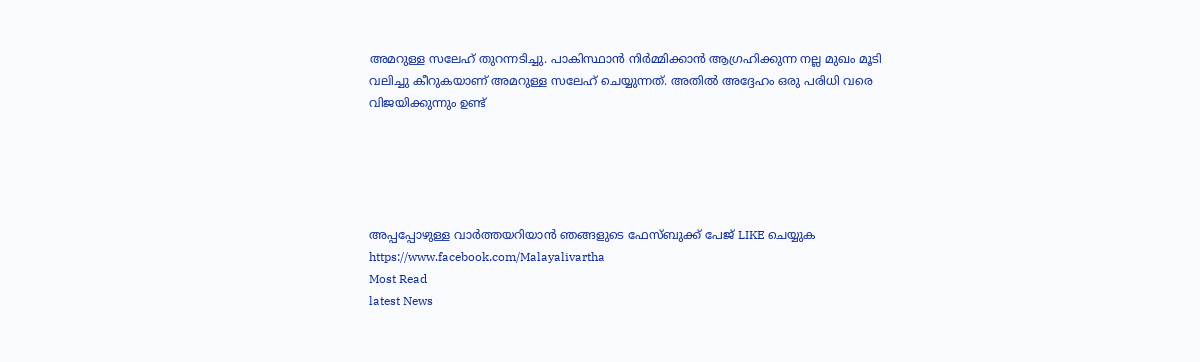അമറുള്ള സലേഹ് തുറന്നടിച്ചു. പാകിസ്ഥാൻ നിർമ്മിക്കാൻ ആഗ്രഹിക്കുന്ന നല്ല മുഖം മൂടി വലിച്ചു കീറുകയാണ് അമറുള്ള സലേഹ് ചെയ്യുന്നത്. അതിൽ അദ്ദേഹം ഒരു പരിധി വരെ വിജയിക്കുന്നും ഉണ്ട്





അപ്പപ്പോഴുള്ള വാര്‍ത്തയറിയാന്‍ ഞങ്ങളുടെ ഫേസ്‌ബുക്ക്‌ പേജ് LIKE ചെയ്യുക
https://www.facebook.com/Malayalivartha
Most Read
latest News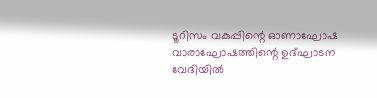ടൂറിസം വകുപ്പിന്റെ ഓണാഘോഷ വാരാഘോഷത്തിന്റെ ഉദ്ഘാടന വേദിയില്‍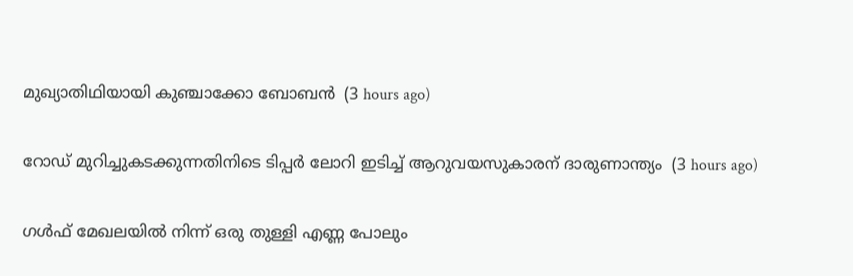മുഖ്യാതിഥിയായി കുഞ്ചാക്കോ ബോബന്‍  (3 hours ago)

റോഡ് മുറിച്ചുകടക്കുന്നതിനിടെ ടിപ്പര്‍ ലോറി ഇടിച്ച് ആറുവയസുകാരന് ദാരുണാന്ത്യം  (3 hours ago)

ഗള്‍ഫ് മേഖലയില്‍ നിന്ന് ഒരു തുള്ളി എണ്ണ പോലും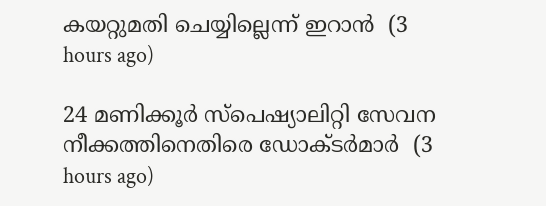കയറ്റുമതി ചെയ്യില്ലെന്ന് ഇറാന്‍  (3 hours ago)

24 മണിക്കൂര്‍ സ്‌പെഷ്യാലിറ്റി സേവന നീക്കത്തിനെതിരെ ഡോക്ടര്‍മാര്‍  (3 hours ago)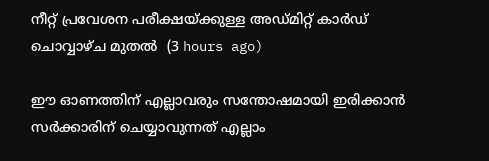നീറ്റ് പ്രവേശന പരീക്ഷയ്ക്കുള്ള അഡ്മിറ്റ് കാര്‍ഡ് ചൊവ്വാഴ്ച മുതല്‍  (3 hours ago)

ഈ ഓണത്തിന് എല്ലാവരും സന്തോഷമായി ഇരിക്കാന്‍ സര്‍ക്കാരിന് ചെയ്യാവുന്നത് എല്ലാം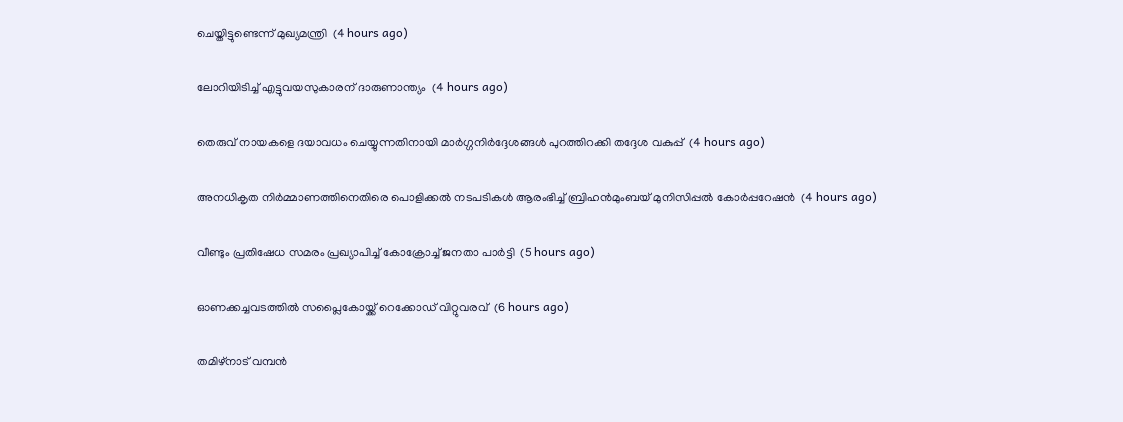ചെയ്തിട്ടുണ്ടെന്ന് മുഖ്യമന്ത്രി  (4 hours ago)

ലോറിയിടിച്ച് എട്ടുവയസുകാരന് ദാരുണാന്ത്യം  (4 hours ago)

തെരുവ് നായകളെ ദയാവധം ചെയ്യുന്നതിനായി മാര്‍ഗ്ഗനിര്‍ദ്ദേശങ്ങള്‍ പുറത്തിറക്കി തദ്ദേശ വകുപ്പ്  (4 hours ago)

അനധികൃത നിര്‍മ്മാണത്തിനെതിരെ പൊളിക്കല്‍ നടപടികള്‍ ആരംഭിച്ച് ബ്രിഹന്‍മുംബയ് മുനിസിപ്പല്‍ കോര്‍പ്പറേഷന്‍  (4 hours ago)

വീണ്ടും പ്രതിഷേധ സമരം പ്രഖ്യാപിച്ച് കോക്രോച്ച് ജനതാ പാര്‍ട്ടി  (5 hours ago)

ഓണക്കച്ചവടത്തില്‍ സപ്ലൈകോയ്ക്ക് റെക്കോഡ് വിറ്റുവരവ്  (6 hours ago)

തമിഴ്‌നാട് വമ്പന്‍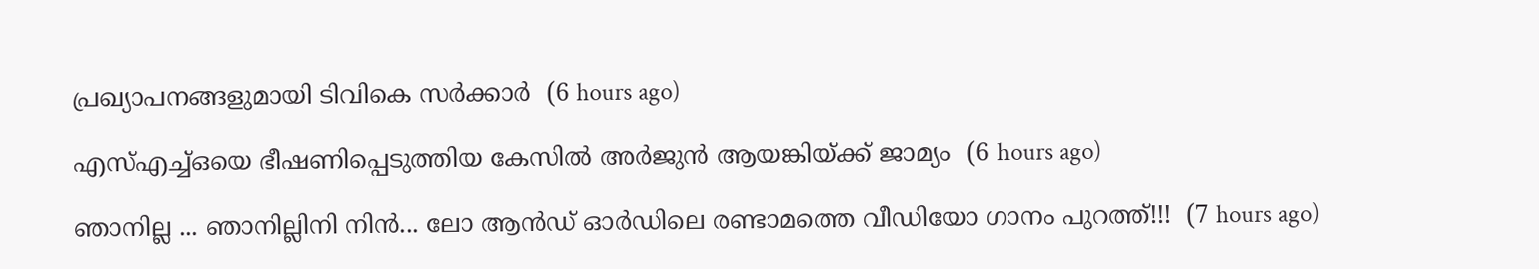പ്രഖ്യാപനങ്ങളുമായി ടിവികെ സര്‍ക്കാര്‍  (6 hours ago)

എസ്എച്ച്ഒയെ ഭീഷണിപ്പെടുത്തിയ കേസില്‍ അര്‍ജുന്‍ ആയങ്കിയ്ക്ക് ജാമ്യം  (6 hours ago)

ഞാനില്ല ... ഞാനില്ലിനി നിൻ... ലോ ആൻഡ് ഓർഡിലെ രണ്ടാമത്തെ വീഡിയോ ഗാനം പുറത്ത്!!!  (7 hours ago)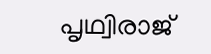പൃഥ്വിരാജ്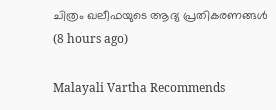ചിത്രം ഖലീഫയുടെ ആദ്യ പ്രതികരണങ്ങള്‍  (8 hours ago)

Malayali Vartha Recommends